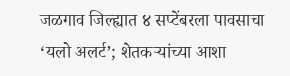जळगाव जिल्ह्यात ४ सप्टेंबरला पावसाचा ‘यलो अलर्ट’; शेतकऱ्यांच्या आशा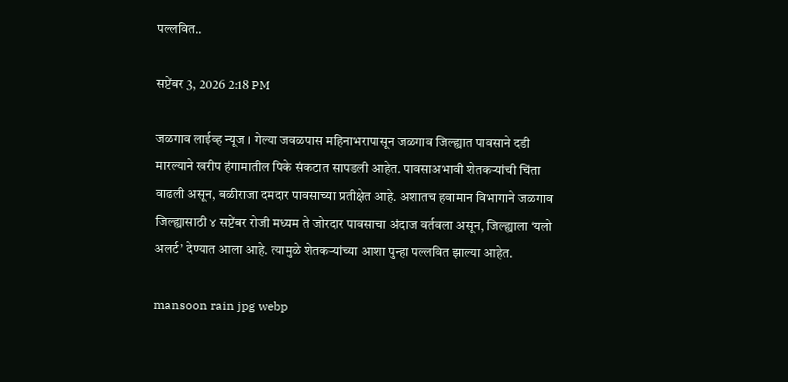पल्लवित..

सप्टेंबर 3, 2026 2:18 PM

जळगाव लाईव्ह न्यूज । गेल्या जवळपास महिनाभरापासून जळगाव जिल्ह्यात पावसाने दडी मारल्याने खरीप हंगामातील पिके संकटात सापडली आहेत. पावसाअभावी शेतकऱ्यांची चिंता वाढली असून, बळीराजा दमदार पावसाच्या प्रतीक्षेत आहे. अशातच हवामान विभागाने जळगाव जिल्ह्यासाठी ४ सप्टेंबर रोजी मध्यम ते जोरदार पावसाचा अंदाज वर्तवला असून, जिल्ह्याला ‘यलो अलर्ट’ देण्यात आला आहे. त्यामुळे शेतकऱ्यांच्या आशा पुन्हा पल्लवित झाल्या आहेत.

mansoon rain jpg webp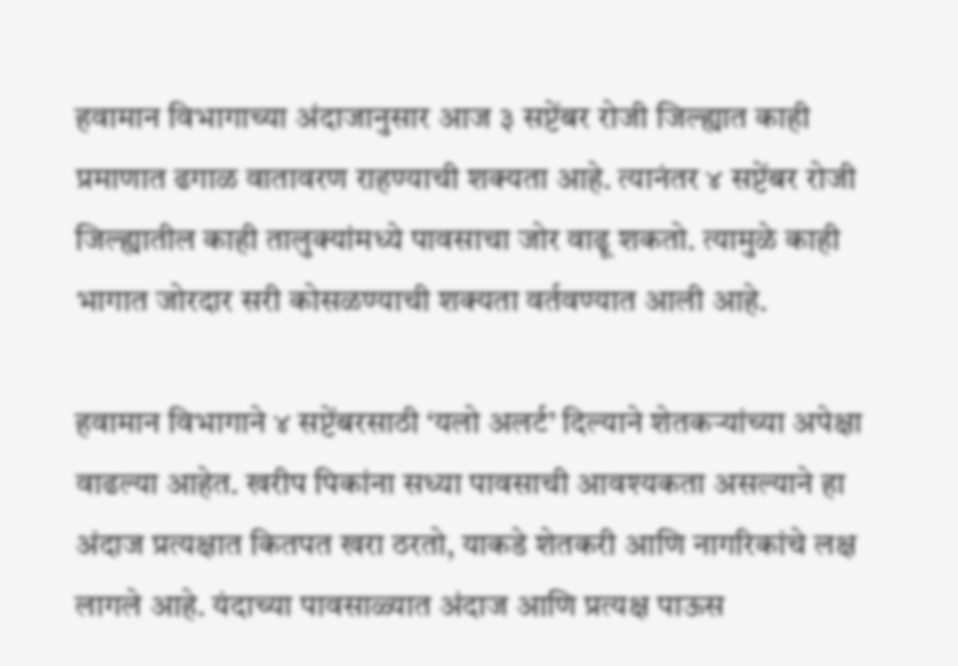हवामान विभागाच्या अंदाजानुसार आज ३ सप्टेंबर रोजी जिल्ह्यात काही प्रमाणात ढगाळ वातावरण राहण्याची शक्यता आहे. त्यानंतर ४ सप्टेंबर रोजी जिल्ह्यातील काही तालुक्यांमध्ये पावसाचा जोर वाढू शकतो. त्यामुळे काही भागात जोरदार सरी कोसळण्याची शक्यता वर्तवण्यात आली आहे.

हवामान विभागाने ४ सप्टेंबरसाठी ‘यलो अलर्ट’ दिल्याने शेतकऱ्यांच्या अपेक्षा वाढल्या आहेत. खरीप पिकांना सध्या पावसाची आवश्यकता असल्याने हा अंदाज प्रत्यक्षात कितपत खरा ठरतो, याकडे शेतकरी आणि नागरिकांचे लक्ष लागले आहे. यंदाच्या पावसाळ्यात अंदाज आणि प्रत्यक्ष पाऊस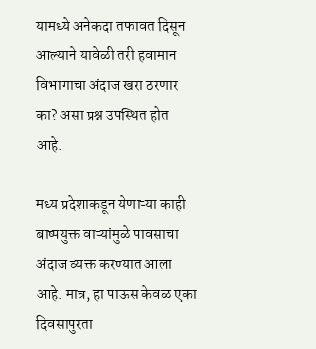यामध्ये अनेकदा तफावत दिसून आल्याने यावेळी तरी हवामान विभागाचा अंदाज खरा ठरणार का? असा प्रश्न उपस्थित होत आहे.

मध्य प्रदेशाकडून येणाऱ्या काही बाष्पयुक्त वाऱ्यांमुळे पावसाचा अंदाज व्यक्त करण्यात आला आहे. मात्र, हा पाऊस केवळ एका दिवसापुरता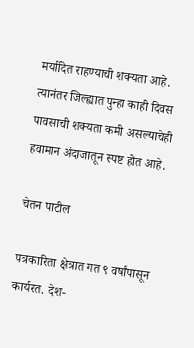मर्यादित राहण्याची शक्यता आहे. त्यानंतर जिल्ह्यात पुन्हा काही दिवस पावसाची शक्यता कमी असल्याचेही हवामान अंदाजातून स्पष्ट होत आहे.

चेतन पाटील

पत्रकारिता क्षेत्रात गत ९ वर्षांपासून कार्यरत. देश-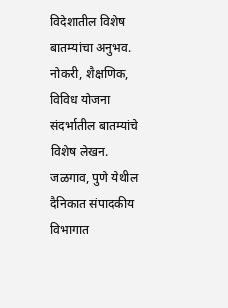विदेशातील विशेष बातम्यांचा अनुभव. नोकरी, शैक्षणिक, विविध योजना संदर्भातील बातम्यांचे विशेष लेखन. जळगाव, पुणे येथील दैनिकात संपादकीय विभागात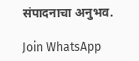संपादनाचा अनुभव.

Join WhatsApp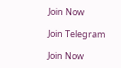Join Now

Join Telegram

Join Now